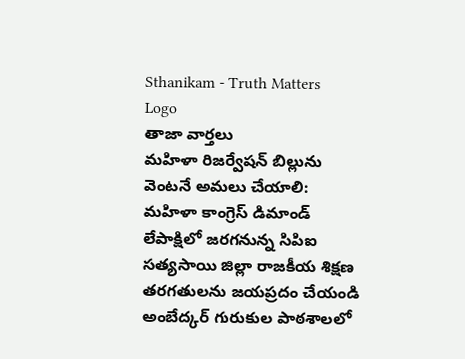Sthanikam - Truth Matters
Logo
తాజా వార్తలు
మహిళా రిజర్వేషన్ బిల్లును వెంటనే అమలు చేయాలి: మహిళా కాంగ్రెస్ డిమాండ్ లేపాక్షిలో జరగనున్న సిపిఐ సత్యసాయి జిల్లా రాజకీయ శిక్షణ తరగతులను జయప్రదం చేయండి అంబేద్కర్ గురుకుల పాఠశాలలో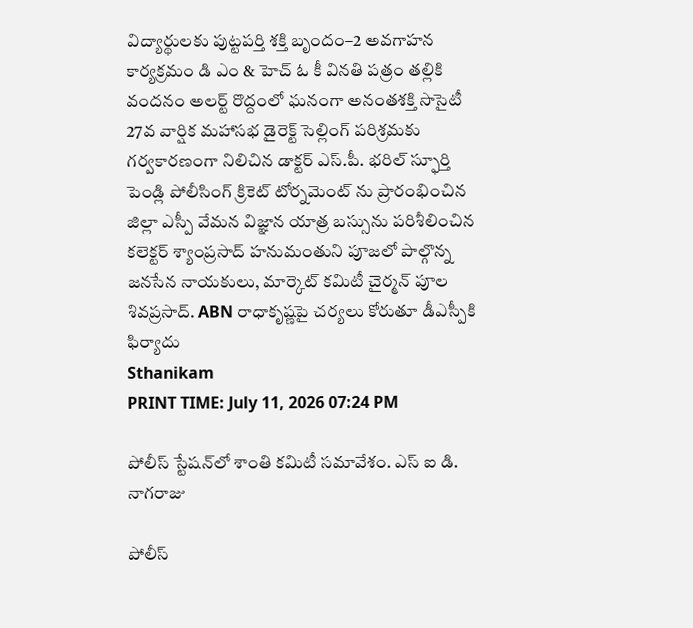విద్యార్థులకు పుట్టపర్తి శక్తి బృందం–2 అవగాహన కార్యక్రమం డి ఎం & హెచ్ ఓ కీ వినతి పత్రం తల్లికి వందనం అలర్ట్ రొద్దంలో ఘనంగా అనంతశక్తి సొసైటీ 27వ వార్షిక మహాసభ డైరెక్ట్ సెల్లింగ్ పరిశ్రమకు గర్వకారణంగా నిలిచిన డాక్టర్ ఎస్.పీ. భరిల్ స్ఫూర్తి పెండ్లి పోలీసింగ్ క్రికెట్ టోర్నమెంట్ ను ప్రారంభించిన జిల్లా ఎస్పీ వేమన విజ్ఞాన యాత్ర బస్సును పరిశీలించిన కలెక్టర్ శ్యాంప్రసాద్ హనుమంతుని పూజలో పాల్గొన్న జనసేన నాయకులు, మార్కెట్ కమిటీ చైర్మన్ పూల శివప్రసాద్. ABN రాధాకృష్ణపై చర్యలు కోరుతూ డీఎస్పీకి ఫిర్యాదు
Sthanikam
PRINT TIME: July 11, 2026 07:24 PM

పోలీస్ స్టేషన్‌లో శాంతి కమిటీ సమావేశం. ఎస్ ఐ డి. నాగరాజు

పోలీస్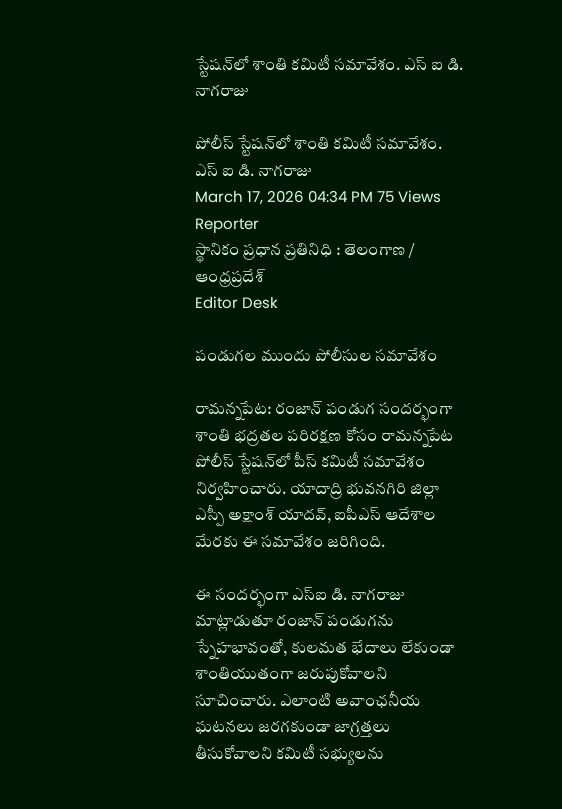స్టేషన్‌లో శాంతి కమిటీ సమావేశం. ఎస్ ఐ డి. నాగరాజు

పోలీస్ స్టేషన్‌లో శాంతి కమిటీ సమావేశం. ఎస్ ఐ డి. నాగరాజు
March 17, 2026 04:34 PM 75 Views
Reporter
స్థానికం ప్రధాన ప్రతినిధి : తెలంగాణ / ఆంధ్రప్రదేశ్
Editor Desk

పండుగల ముందు పోలీసుల సమావేశం

రామన్నపేట: రంజాన్ పండుగ సందర్భంగా శాంతి భద్రతల పరిరక్షణ కోసం రామన్నపేట పోలీస్ స్టేషన్‌లో పీస్ కమిటీ సమావేశం నిర్వహించారు. యాదాద్రి భువనగిరి జిల్లా ఎస్పీ అక్షాంశ్ యాదవ్, ఐపీఎస్ ఆదేశాల మేరకు ఈ సమావేశం జరిగింది.

ఈ సందర్భంగా ఎస్‌ఐ డి. నాగరాజు మాట్లాడుతూ రంజాన్ పండుగను స్నేహభావంతో, కులమత భేదాలు లేకుండా శాంతియుతంగా జరుపుకోవాలని సూచించారు. ఎలాంటి అవాంఛనీయ ఘటనలు జరగకుండా జాగ్రత్తలు తీసుకోవాలని కమిటీ సభ్యులను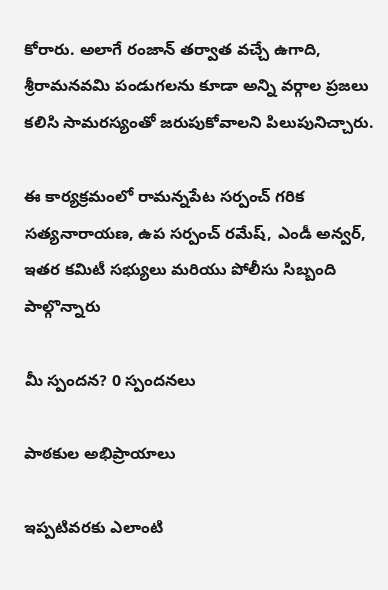కోరారు. అలాగే రంజాన్ తర్వాత వచ్చే ఉగాది, శ్రీరామనవమి పండుగలను కూడా అన్ని వర్గాల ప్రజలు కలిసి సామరస్యంతో జరుపుకోవాలని పిలుపునిచ్చారు.

ఈ కార్యక్రమంలో రామన్నపేట సర్పంచ్ గరిక సత్యనారాయణ, ఉప సర్పంచ్ రమేష్, ఎండీ అన్వర్, ఇతర కమిటీ సభ్యులు మరియు పోలీసు సిబ్బంది పాల్గొన్నారు

మీ స్పందన? 0 స్పందనలు

పాఠకుల అభిప్రాయాలు

ఇప్పటివరకు ఎలాంటి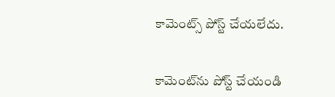కామెంట్స్ పోస్ట్ చేయలేదు.


కామెంట్‌ను పోస్ట్ చేయండి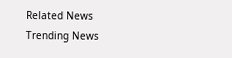Related News
Trending News